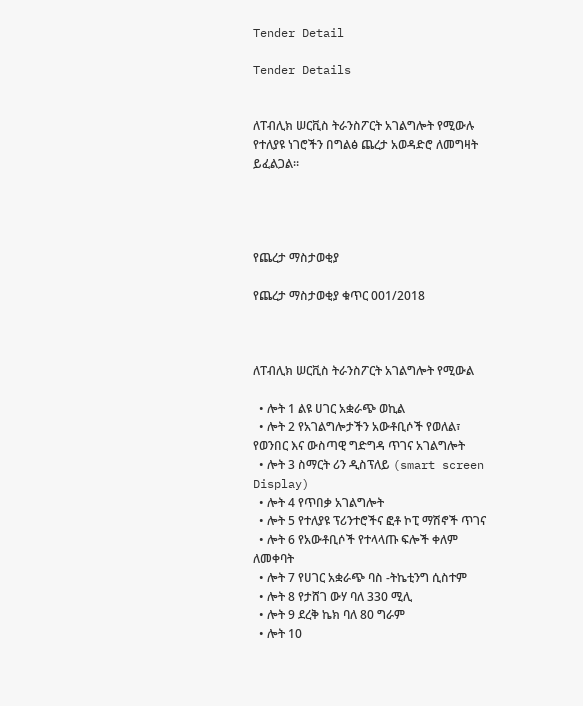Tender Detail

Tender Details


ለፐብሊክ ሠርቪስ ትራንስፖርት አገልግሎት የሚውሉ የተለያዩ ነገሮችን በግልፅ ጨረታ አወዳድሮ ለመግዛት ይፈልጋል።




የጨረታ ማስታወቂያ

የጨረታ ማስታወቂያ ቁጥር 001/2018



ለፐብሊክ ሠርቪስ ትራንስፖርት አገልግሎት የሚውል

  • ሎት 1 ልዩ ሀገር አቋራጭ ወኪል
  • ሎት 2 የአገልግሎታችን አውቶቢሶች የወለል፣ የወንበር እና ውስጣዊ ግድግዳ ጥገና አገልግሎት
  • ሎት 3 ስማርት ሪን ዲስፕለይ (smart screen Display)
  • ሎት 4 የጥበቃ አገልግሎት
  • ሎት 5 የተለያዩ ፕሪንተሮችና ፎቶ ኮፒ ማሽኖች ጥገና
  • ሎት 6 የአውቶቢሶች የተላላጡ ፍሎች ቀለም ለመቀባት
  • ሎት 7 የሀገር አቋራጭ ባስ -ትኬቲንግ ሲስተም
  • ሎት 8 የታሸገ ውሃ ባለ 330 ሚሊ
  • ሎት 9 ደረቅ ኬክ ባለ 80 ግራም
  • ሎት 10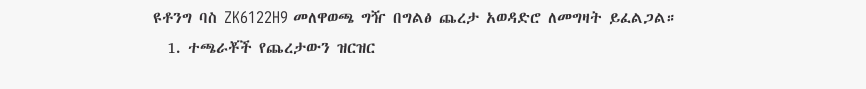ዩቶንግ ባስ ZK6122H9 መለዋወጫ ግዥ በግልፅ ጨረታ አወዳድሮ ለመግዛት ይፈልጋል።
  1. ተጫራቾች የጨረታውን ዝርዝር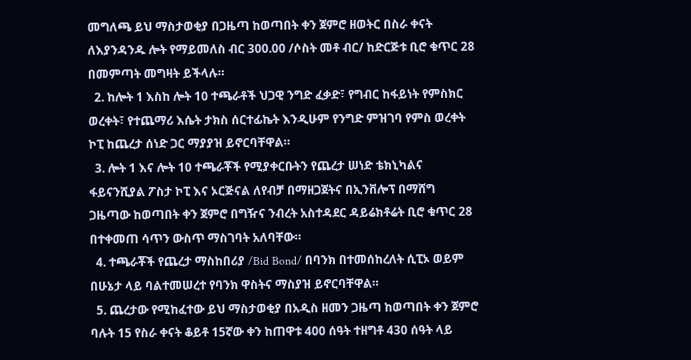መግለጫ ይህ ማስታወቂያ በጋዜጣ ከወጣበት ቀን ጀምሮ ዘወትር በስራ ቀናት ለእያንዳንዱ ሎት የማይመለስ ብር 300.00 /ሶስት መቶ ብር/ ከድርጅቱ ቢሮ ቁጥር 28 በመምጣት መግዛት ይችላሉ።
  2. ከሎት 1 እስከ ሎት 10 ተጫራቶች ህጋዊ ንግድ ፈቃድ፣ የግብር ከፋይነት የምስክር ወረቀት፣ የተጨማሪ እሴት ታክስ ሰርተፊኬት እንዲሁም የንግድ ምዝገባ የምስ ወረቀት ኮፒ ከጨረታ ሰነድ ጋር ማያያዝ ይኖርባቸዋል።
  3. ሎት 1 እና ሎት 10 ተጫራቾች የሚያቀርቡትን የጨረታ ሠነድ ቴክኒካልና ፋይናንሺያል ፖስታ ኮፒ እና ኦርጅናል ለየብቻ በማዘጋጀትና በኢንቨሎፕ በማሸግ ጋዜጣው ከወጣበት ቀን ጀምሮ በግዥና ንብረት አስተዳደር ዳይሬክቶሬት ቢሮ ቁጥር 28 በተቀመጠ ሳጥን ውስጥ ማስገባት አለባቸው።
  4. ተጫራቾች የጨረታ ማስከበሪያ /Bid Bond/ በባንክ በተመሰከረለት ሲፒኦ ወይም በሁኔታ ላይ ባልተመሠረተ የባንክ ዋስትና ማስያዝ ይኖርባቸዋል።
  5. ጨረታው የሚከፈተው ይህ ማስታወቂያ በአዲስ ዘመን ጋዜጣ ከወጣበት ቀን ጀምሮ ባሉት 15 የስራ ቀናት ቆይቶ 15ኛው ቀን ከጠዋቱ 400 ሰዓት ተዘግቶ 430 ሰዓት ላይ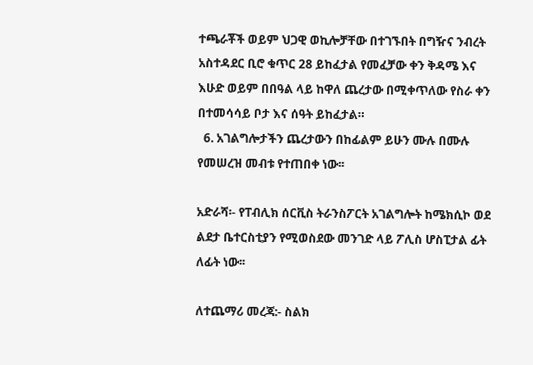ተጫራቾች ወይም ህጋዊ ወኪሎቻቸው በተገኙበት በግዥና ንብረት አስተዳደር ቢሮ ቁጥር 28 ይከፈታል የመፈቻው ቀን ቅዳሜ እና እሁድ ወይም በበዓል ላይ ከዋለ ጨረታው በሚቀጥለው የስራ ቀን በተመሳሳይ ቦታ እና ሰዓት ይከፈታል።
  6. አገልግሎታችን ጨረታውን በከፊልም ይሁን ሙሉ በሙሉ የመሠረዝ መብቱ የተጠበቀ ነው፡፡

አድራሻ፡- የፐብሊክ ሰርቪስ ትራንስፖርት አገልግሎት ከሜክሲኮ ወደ ልደታ ቤተርስቲያን የሚወስደው መንገድ ላይ ፖሊስ ሆስፒታል ፊት ለፊት ነው፡፡

ለተጨማሪ መረጃ:- ስልክ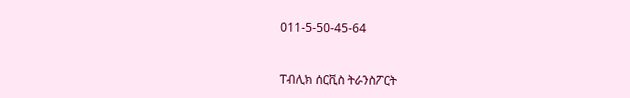011-5-50-45-64



ፐብሊክ ሰርቪስ ትራንስፖርት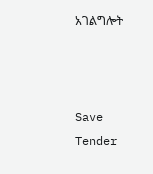አገልግሎት



Save Tender